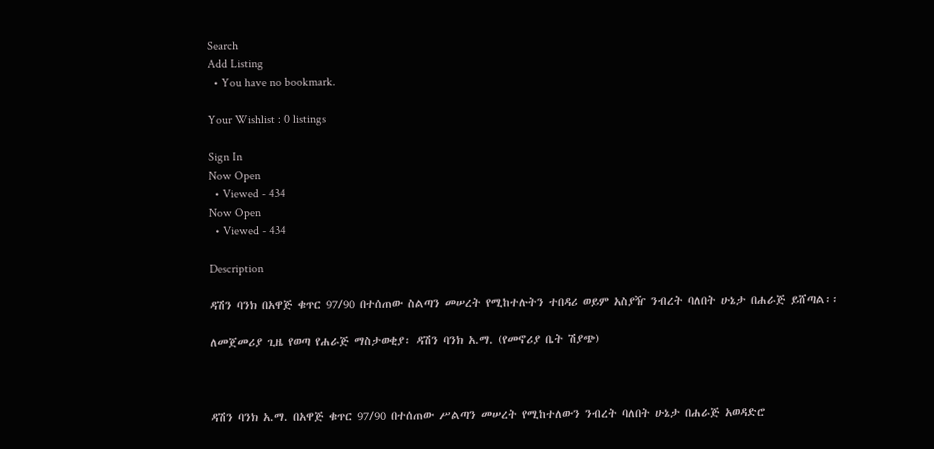Search
Add Listing
  • You have no bookmark.

Your Wishlist : 0 listings

Sign In
Now Open
  • Viewed - 434
Now Open
  • Viewed - 434

Description

ዳሽን ባንክ በአዋጅ ቁጥር 97/90 በተሰጠው ስልጣን መሠረት የሚከተሉትን ተበዳሪ ወይም አስያዥ ንብረት ባለበት ሁኔታ በሐራጅ ይሸጣል፡፡

ለመጀመሪያ ጊዜ የወጣ የሐራጅ ማስታወቂያ፡ ዳሽን ባንክ አ.ማ. (የመኖሪያ ቤት ሽያጭ)



ዳሽን ባንክ አ.ማ. በአዋጅ ቁጥር 97/90 በተሰጠው ሥልጣን መሠረት የሚከተለውን ንብረት ባለበት ሁኔታ በሐራጅ አወዳድሮ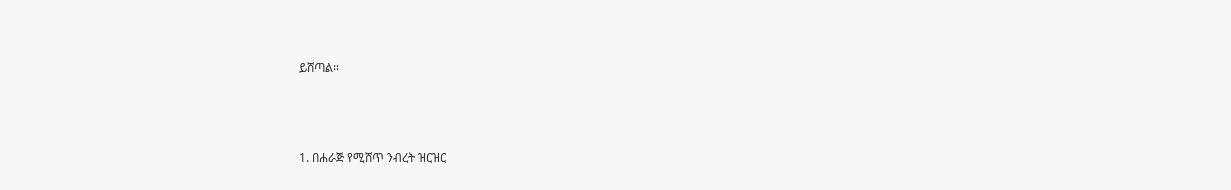ይሸጣል።




1. በሐራጅ የሚሸጥ ንብረት ዝርዝር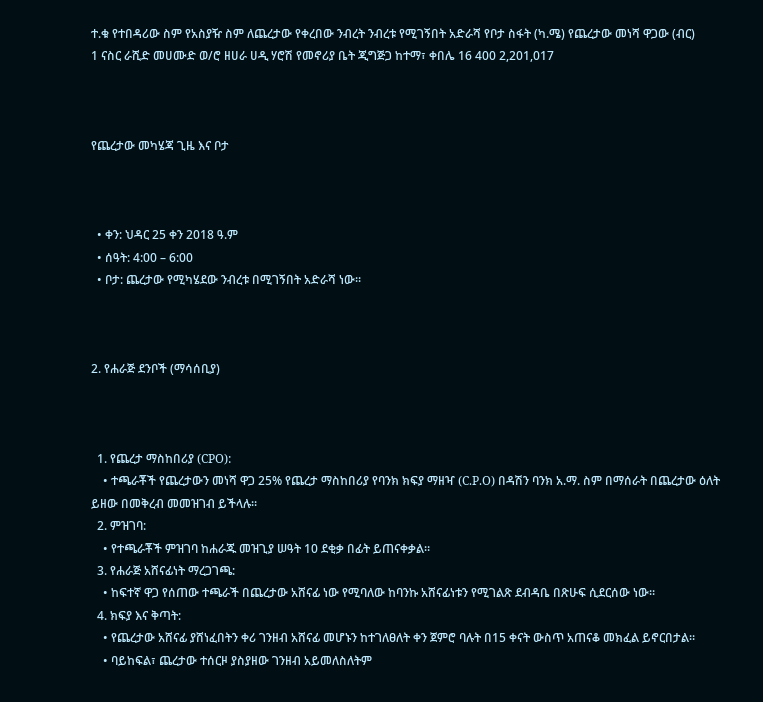ተ.ቁ የተበዳሪው ስም የአስያዥ ስም ለጨረታው የቀረበው ንብረት ንብረቱ የሚገኝበት አድራሻ የቦታ ስፋት (ካ.ሜ) የጨረታው መነሻ ዋጋው (ብር)
1 ናስር ራሺድ መሀሙድ ወ/ሮ ዘሀራ ሀዲ ሃሮሽ የመኖሪያ ቤት ጂግጅጋ ከተማ፣ ቀበሌ 16 400 2,201,017



የጨረታው መካሄጃ ጊዜ እና ቦታ



  • ቀን: ህዳር 25 ቀን 2018 ዓ.ም
  • ሰዓት: 4:00 – 6:00
  • ቦታ: ጨረታው የሚካሄደው ንብረቱ በሚገኝበት አድራሻ ነው።



2. የሐራጅ ደንቦች (ማሳሰቢያ)



  1. የጨረታ ማስከበሪያ (CPO):
    • ተጫራቾች የጨረታውን መነሻ ዋጋ 25% የጨረታ ማስከበሪያ የባንክ ክፍያ ማዘዣ (C.P.O) በዳሽን ባንክ አ.ማ. ስም በማሰራት በጨረታው ዕለት ይዘው በመቅረብ መመዝገብ ይችላሉ።
  2. ምዝገባ:
    • የተጫራቾች ምዝገባ ከሐራጁ መዝጊያ ሠዓት 10 ደቂቃ በፊት ይጠናቀቃል።
  3. የሐራጅ አሸናፊነት ማረጋገጫ:
    • ከፍተኛ ዋጋ የሰጠው ተጫራች በጨረታው አሸናፊ ነው የሚባለው ከባንኩ አሸናፊነቱን የሚገልጽ ደብዳቤ በጽሁፍ ሲደርሰው ነው።
  4. ክፍያ እና ቅጣት:
    • የጨረታው አሸናፊ ያሸነፈበትን ቀሪ ገንዘብ አሸናፊ መሆኑን ከተገለፀለት ቀን ጀምሮ ባሉት በ15 ቀናት ውስጥ አጠናቆ መክፈል ይኖርበታል።
    • ባይከፍል፣ ጨረታው ተሰርዞ ያስያዘው ገንዘብ አይመለስለትም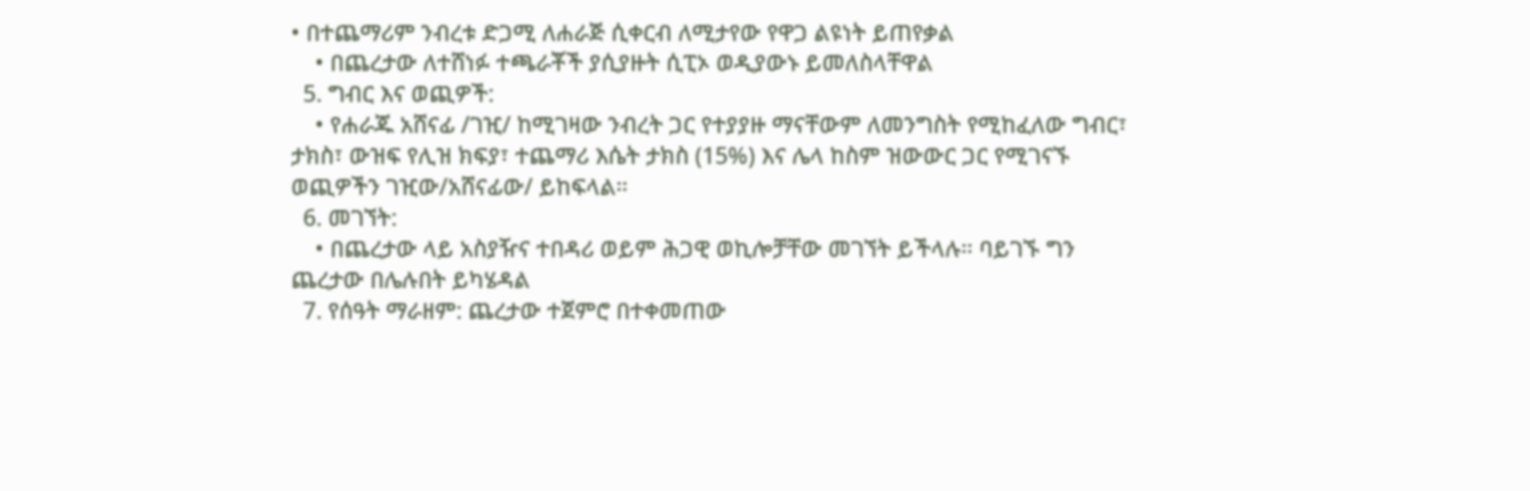• በተጨማሪም ንብረቱ ድጋሚ ለሐራጅ ሲቀርብ ለሚታየው የዋጋ ልዩነት ይጠየቃል
    • በጨረታው ለተሸነፉ ተጫራቾች ያሲያዙት ሲፒኦ ወዲያውኑ ይመለስላቸዋል
  5. ግብር እና ወጪዎች:
    • የሐራጁ አሸናፊ /ገዢ/ ከሚገዛው ንብረት ጋር የተያያዙ ማናቸውም ለመንግስት የሚከፈለው ግብር፣ ታክስ፣ ውዝፍ የሊዝ ክፍያ፣ ተጨማሪ እሴት ታክስ (15%) እና ሌላ ከስም ዝውውር ጋር የሚገናኙ ወጪዎችን ገዢው/አሸናፊው/ ይከፍላል።
  6. መገኘት:
    • በጨረታው ላይ አስያዥና ተበዳሪ ወይም ሕጋዊ ወኪሎቻቸው መገኘት ይችላሉ። ባይገኙ ግን ጨረታው በሌሉበት ይካሄዳል
  7. የሰዓት ማራዘም: ጨረታው ተጀምሮ በተቀመጠው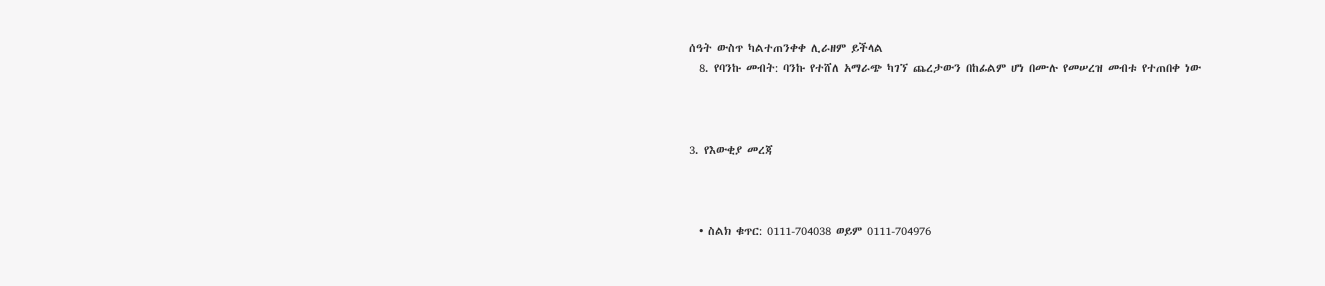ሰዓት ውስጥ ካልተጠንቀቀ ሊራዘም ይችላል
  8. የባንኩ መብት: ባንኩ የተሸለ አማራጭ ካገኘ ጨረታውን በከፊልም ሆነ በሙሉ የመሠረዝ መብቱ የተጠበቀ ነው



3. የእውቂያ መረጃ



  • ስልክ ቁጥር: 0111-704038 ወይም 0111-704976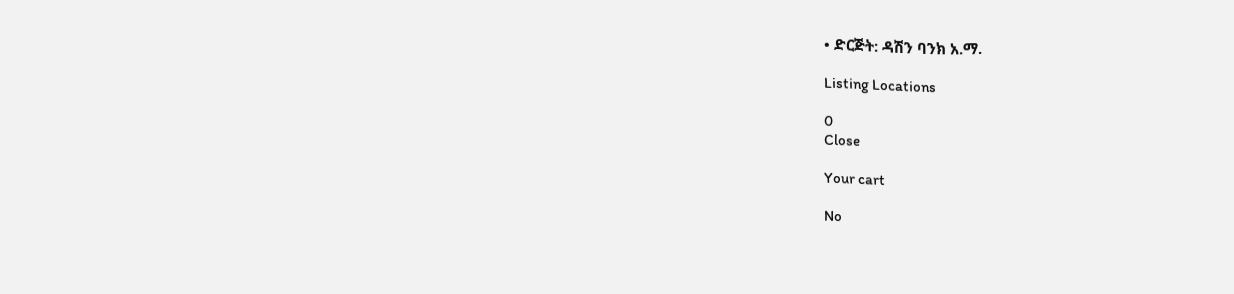• ድርጅት: ዳሽን ባንክ አ.ማ.

Listing Locations

0
Close

Your cart

No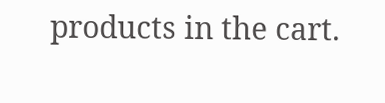products in the cart.